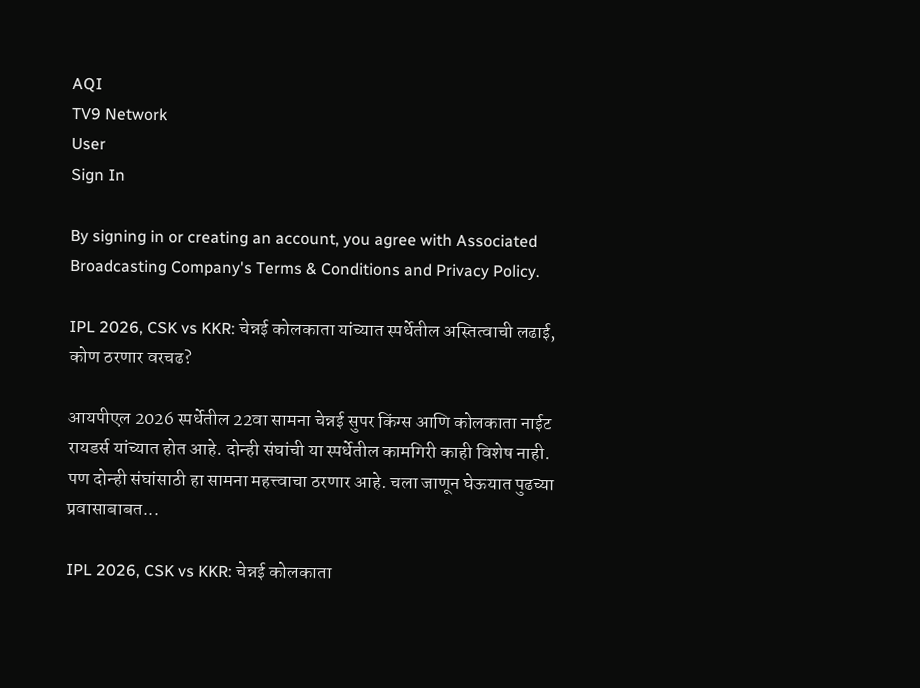AQI
TV9 Network
User
Sign In

By signing in or creating an account, you agree with Associated Broadcasting Company's Terms & Conditions and Privacy Policy.

IPL 2026, CSK vs KKR: चेन्नई कोलकाता यांच्यात स्पर्धेतील अस्तित्वाची लढाई, कोण ठरणार वरचढ?

आयपीएल 2026 स्पर्धेतील 22वा सामना चेन्नई सुपर किंग्स आणि कोलकाता नाईट रायडर्स यांच्यात होत आहे. दोन्ही संघांची या स्पर्धेतील कामगिरी काही विशेष नाही. पण दोन्ही संघांसाठी हा सामना महत्त्वाचा ठरणार आहे. चला जाणून घेऊयात पुढच्या प्रवासाबाबत...

IPL 2026, CSK vs KKR: चेन्नई कोलकाता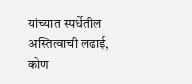यांच्यात स्पर्धेतील अस्तित्वाची लढाई, कोण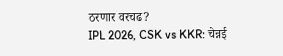ठरणार वरचढ?
IPL 2026, CSK vs KKR: चेन्नई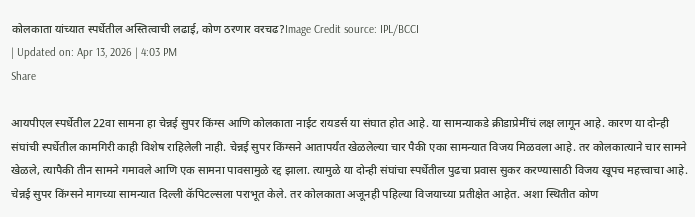कोलकाता यांच्यात स्पर्धेतील अस्तित्वाची लढाई, कोण ठरणार वरचढ?Image Credit source: IPL/BCCI
| Updated on: Apr 13, 2026 | 4:03 PM
Share

आयपीएल स्पर्धेतील 22वा सामना हा चेन्नई सुपर किंग्स आणि कोलकाता नाईट रायडर्स या संघात होत आहे. या सामन्याकडे क्रीडाप्रेमींचं लक्ष लागून आहे. कारण या दोन्ही संघांची स्पर्धेतील कामगिरी काही विशेष राहिलेली नाही. चेन्नई सुपर किंग्सने आतापर्यंत खेळलेल्या चार पैकी एका सामन्यात विजय मिळवला आहे. तर कोलकात्याने चार सामने खेळले, त्यापैकी तीन सामने गमावले आणि एक सामना पावसामुळे रद्द झाला. त्यामुळे या दोन्ही संघांचा स्पर्धेतील पुढचा प्रवास सुकर करण्यासाठी विजय खूपच महत्त्वाचा आहे. चेन्नई सुपर किंग्सने मागच्या सामन्यात दिल्ली कॅपिटल्सला पराभूत केले. तर कोलकाता अजूनही पहिल्या विजयाच्या प्रतीक्षेत आहेत. अशा स्थितीत कोण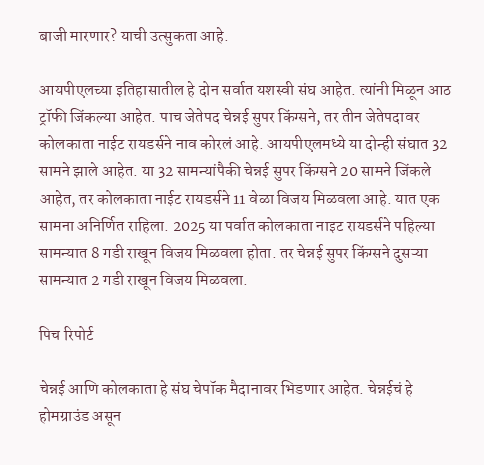बाजी मारणार? याची उत्सुकता आहे.

आयपीएलच्या इतिहासातील हे दोन सर्वात यशस्वी संघ आहेत. त्यांनी मिळून आठ ट्रॉफी जिंकल्या आहेत. पाच जेतेपद चेन्नई सुपर किंग्सने, तर तीन जेतेपदावर कोलकाता नाईट रायडर्सने नाव कोरलं आहे. आयपीएलमध्ये या दोन्ही संघात 32 सामने झाले आहेत. या 32 सामन्यांपैकी चेन्नई सुपर किंग्सने 20 सामने जिंकले आहेत, तर कोलकाता नाईट रायडर्सने 11 वेळा विजय मिळवला आहे. यात एक सामना अनिर्णित राहिला. 2025 या पर्वात कोलकाता नाइट रायडर्सने पहिल्या सामन्यात 8 गडी राखून विजय मिळवला होता. तर चेन्नई सुपर किंग्सने दुसऱ्या सामन्यात 2 गडी राखून विजय मिळवला.

पिच रिपोर्ट

चेन्नई आणि कोलकाता हे संघ चेपॉक मैदानावर भिडणार आहेत. चेन्नईचं हे होमग्राउंड असून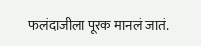फलंदाजीला पूरक मानलं जातं.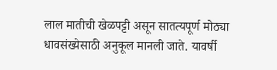लाल मातीची खेळपट्टी असून सातत्यपूर्ण मोठ्या धावसंख्येसाठी अनुकूल मानली जाते. यावर्षी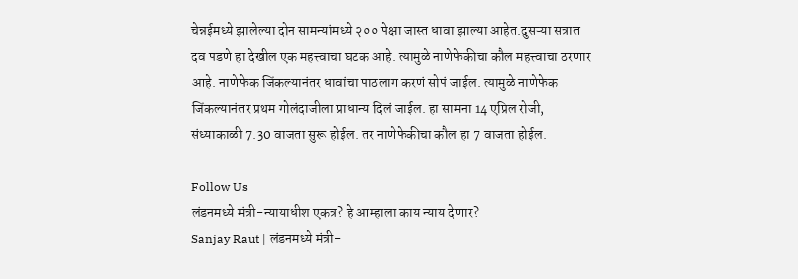चेन्नईमध्ये झालेल्या दोन सामन्यांमध्ये २०० पेक्षा जास्त धावा झाल्या आहेत.दुसऱ्या सत्रात दव पडणे हा देखील एक महत्त्वाचा घटक आहे. त्यामुळे नाणेफेकीचा कौल महत्त्वाचा ठरणार आहे. नाणेफेक जिंकल्यानंतर धावांचा पाठलाग करणं सोपं जाईल. त्यामुळे नाणेफेक जिंकल्यानंतर प्रथम गोलंदाजीला प्राधान्य दिलं जाईल. हा सामना 14 एप्रिल रोजी, संध्याकाळी 7.30 वाजता सुरू होईल. तर नाणेफेकीचा कौल हा 7 वाजता होईल.

Follow Us
लंडनमध्ये मंत्री-न्यायाधीश एकत्र? हे आम्हाला काय न्याय देणार?
Sanjay Raut | लंडनमध्ये मंत्री-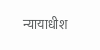न्यायाधीश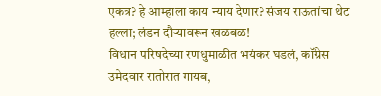एकत्र? हे आम्हाला काय न्याय देणार? संजय राऊतांचा थेट हल्ला; लंडन दौऱ्यावरून खळबळ!
विधान परिषदेच्या रणधुमाळीत भयंकर घडलं, कॉंग्रेस उमेदवार रातोरात गायब,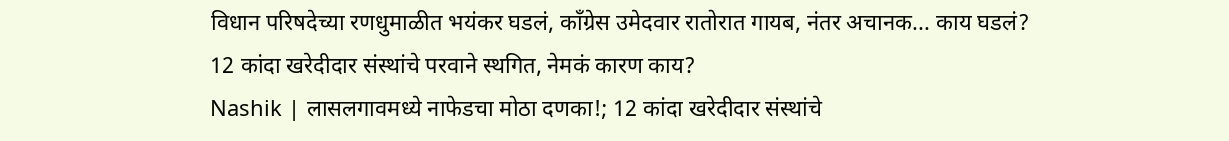विधान परिषदेच्या रणधुमाळीत भयंकर घडलं, कॉंग्रेस उमेदवार रातोरात गायब, नंतर अचानक... काय घडलं?
12 कांदा खरेदीदार संस्थांचे परवाने स्थगित, नेमकं कारण काय?
Nashik | लासलगावमध्ये नाफेडचा मोठा दणका!; 12 कांदा खरेदीदार संस्थांचे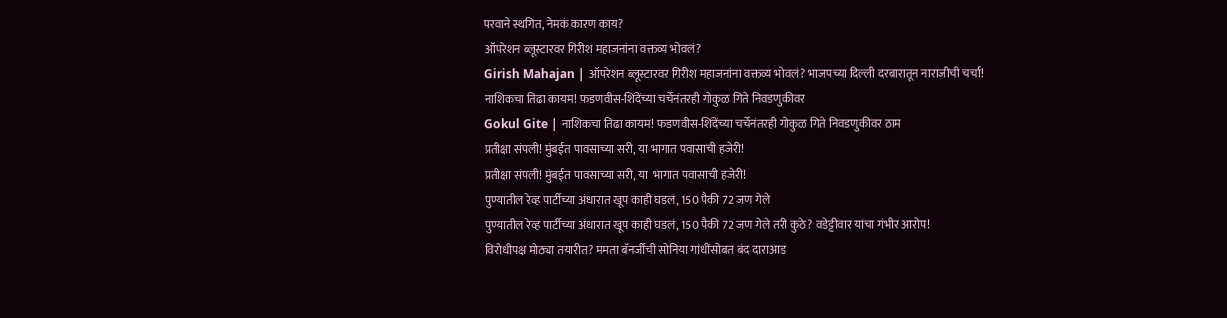परवाने स्थगित, नेमकं कारण काय?
ऑपरेशन ब्लूस्टारवर गिरीश महाजनांना वक्तव्य भोवलं?
Girish Mahajan | ऑपरेशन ब्लूस्टारवर गिरीश महाजनांना वक्तव्य भोवलं? भाजपच्या दिल्ली दरबारातून नाराजीची चर्चा!
नाशिकचा तिढा कायम! फडणवीस-शिंदेंच्या चर्चेनंतरही गोकुळ गिते निवडणुकीवर
Gokul Gite | नाशिकचा तिढा कायम! फडणवीस-शिंदेंच्या चर्चेनंतरही गोकुळ गिते निवडणुकीवर ठाम
प्रतीक्षा संपली! मुंबईत पावसाच्या सरी, या भागात पवासाची हजेरी!
प्रतीक्षा संपली! मुंबईत पावसाच्या सरी, या  भागात पवासाची हजेरी!
पुण्यातील रेव्ह पार्टीच्या अंधारात खूप काही घडलं, 150 पैकी 72 जण गेले
पुण्यातील रेव्ह पार्टीच्या अंधारात खूप काही घडलं, 150 पैकी 72 जण गेले तरी कुठे? वडेट्टीवार यांचा गंभीर आरोप!
विरोधीपक्ष मोठ्या तयारीत? ममता बॅनर्जींची सोनिया गांधींसोबत बंद दाराआड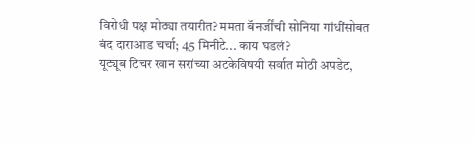विरोधी पक्ष मोठ्या तयारीत? ममता बॅनर्जींची सोनिया गांधींसोबत बंद दाराआड चर्चा; 45 मिनीटे... काय घडलं?
यूट्यूब टिचर खान सरांच्या अटकेविषयी सर्वात मोठी अपडेट,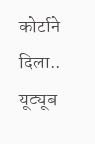कोर्टाने दिला..
यूट्यूब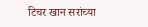टिचर खान सरांच्या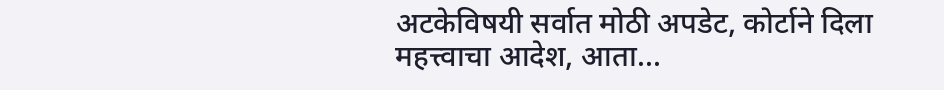अटकेविषयी सर्वात मोठी अपडेट, कोर्टाने दिला महत्त्वाचा आदेश, आता...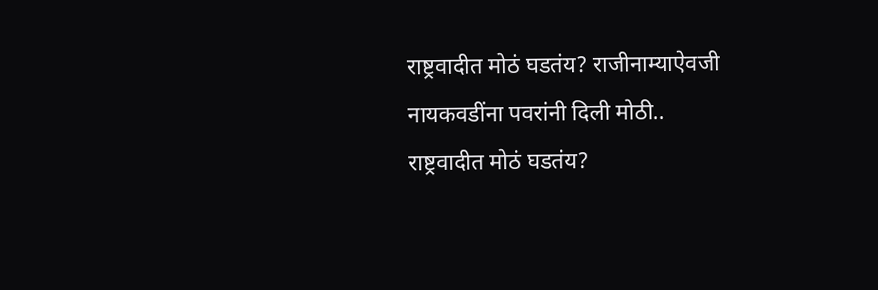राष्ट्रवादीत मोठं घडतंय? राजीनाम्याऐवजी नायकवडींना पवरांनी दिली मोठी..
राष्ट्रवादीत मोठं घडतंय?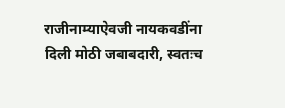राजीनाम्याऐवजी नायकवडींना दिली मोठी जबाबदारी, स्वतःच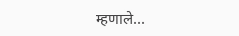म्हणाले...